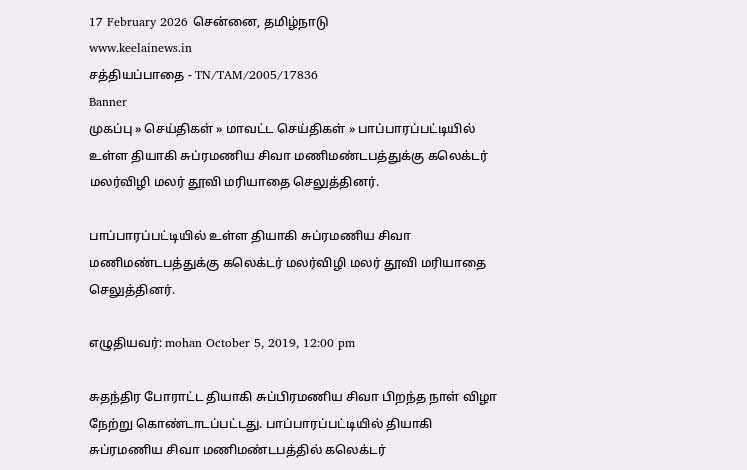17 February 2026 சென்னை, தமிழ்நாடு
www.keelainews.in
சத்தியப்பாதை - TN/TAM/2005/17836
Banner
முகப்பு » செய்திகள் » மாவட்ட செய்திகள் » பாப்பாரப்பட்டியில் உள்ள தியாகி சுப்ரமணிய சிவா மணிமண்டபத்துக்கு கலெக்டர் மலர்விழி மலர் தூவி மரியாதை செலுத்தினர்.

பாப்பாரப்பட்டியில் உள்ள தியாகி சுப்ரமணிய சிவா மணிமண்டபத்துக்கு கலெக்டர் மலர்விழி மலர் தூவி மரியாதை செலுத்தினர்.

எழுதியவர்: mohan October 5, 2019, 12:00 pm

சுதந்திர போராட்ட தியாகி சுப்பிரமணிய சிவா பிறந்த நாள் விழா நேற்று கொண்டாடப்பட்டது. பாப்பாரப்பட்டியில் தியாகி சுப்ரமணிய சிவா மணிமண்டபத்தில் கலெக்டர்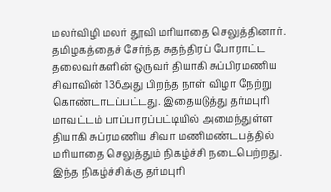மலர்விழி மலர் தூவி மரியாதை செலுத்தினார். தமிழகத்தைச் சேர்ந்த சுதந்திரப் போராட்ட தலைவர்களின் ஒருவர் தியாகி சுப்பிரமணிய சிவாவின் 136அது பிறந்த நாள் விழா நேற்று கொண்டாடப்பட்டது. இதையடுத்து தர்மபுரி மாவட்டம் பாப்பாரப்பட்டியில் அமைந்துள்ள தியாகி சுப்ரமணிய சிவா மணிமண்டபத்தில் மரியாதை செலுத்தும் நிகழ்ச்சி நடைபெற்றது. இந்த நிகழ்ச்சிக்கு தர்மபுரி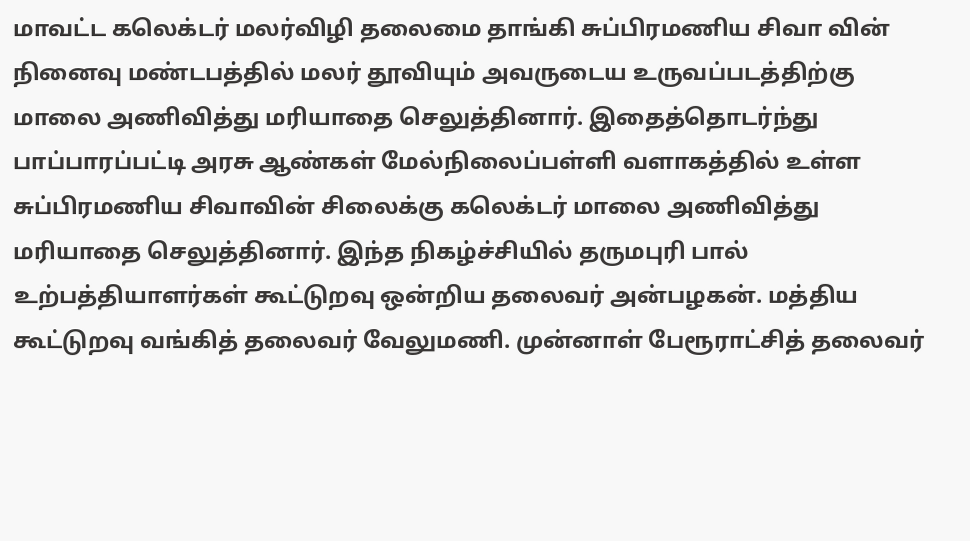மாவட்ட கலெக்டர் மலர்விழி தலைமை தாங்கி சுப்பிரமணிய சிவா வின் நினைவு மண்டபத்தில் மலர் தூவியும் அவருடைய உருவப்படத்திற்கு மாலை அணிவித்து மரியாதை செலுத்தினார். இதைத்தொடர்ந்து பாப்பாரப்பட்டி அரசு ஆண்கள் மேல்நிலைப்பள்ளி வளாகத்தில் உள்ள சுப்பிரமணிய சிவாவின் சிலைக்கு கலெக்டர் மாலை அணிவித்து மரியாதை செலுத்தினார். இந்த நிகழ்ச்சியில் தருமபுரி பால் உற்பத்தியாளர்கள் கூட்டுறவு ஒன்றிய தலைவர் அன்பழகன். மத்திய கூட்டுறவு வங்கித் தலைவர் வேலுமணி. முன்னாள் பேரூராட்சித் தலைவர்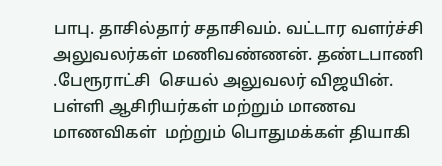பாபு. தாசில்தார் சதாசிவம். வட்டார வளர்ச்சி அலுவலர்கள் மணிவண்ணன். தண்டபாணி .பேரூராட்சி  செயல் அலுவலர் விஜயின். பள்ளி ஆசிரியர்கள் மற்றும் மாணவ மாணவிகள்  மற்றும் பொதுமக்கள் தியாகி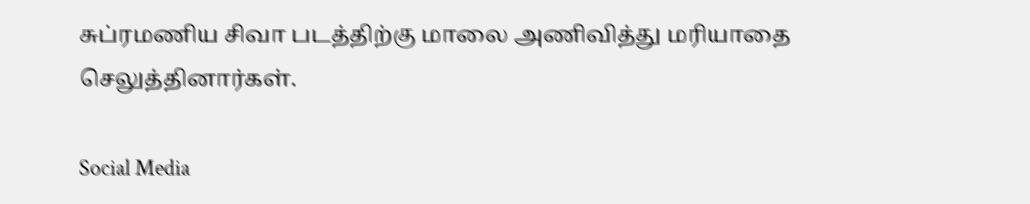சுப்ரமணிய சிவா படத்திற்கு மாலை அணிவித்து மரியாதை செலுத்தினார்கள்.

Social Media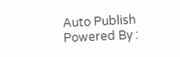Auto Publish Powered By :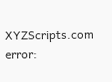XYZScripts.com
error: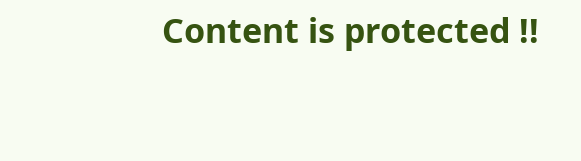Content is protected !!